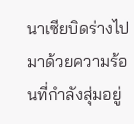นาเซียบิดร่างไปมาด้วยความร้อนที่กำลังสุ่มอยู่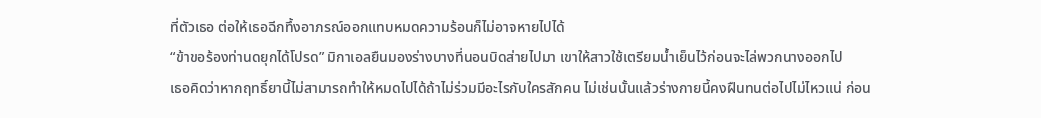ที่ตัวเธอ ต่อให้เธอฉีกทึ้งอาภรณ์ออกแทบหมดความร้อนก็ไม่อาจหายไปได้
“ข้าขอร้องท่านดยุกได้โปรด” มิกาเอลยืนมองร่างบางที่นอนบิดส่ายไปมา เขาให้สาวใช้เตรียมน้ำเย็นไว้ก่อนจะไล่พวกนางออกไป
เธอคิดว่าหากฤทธิ์ยานี้ไม่สามารถทำให้หมดไปได้ถ้าไม่ร่วมมีอะไรกับใครสักคน ไม่เช่นนั้นแล้วร่างกายนี้คงฝืนทนต่อไปไม่ไหวแน่ ก่อน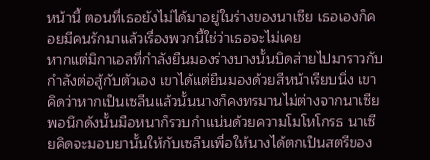หน้านี้ ตอนที่เธอยังไม่ได้มาอยู่ในร่างของนาเซีย เธอเองก็คอยมีคนรักมาแล้วเรื่องพวกนี้ใช่ว่าเธอจะไม่เคย
หากแต่มิกาเอลที่กำลังยืนมองร่างบางนั้นบิดส่ายไปมาราวกับกำลังต่อสู้กับตัวเอง เขาได้แต่ยืนมองด้วยสีหน้าเรียบนิ่ง เขาคิดว่าหากเป็นเซลีนแล้วนั้นนางก็คงทรมานไม่ต่างจากนาเซีย พอนึกดังนั้นมือหนาก็รวบกำแน่นด้วยความโมโหโกรธ นาเซียคิดจะมอบยานั้นให้กับเซลีนเพื่อให้นางได้ตกเป็นสตรีของ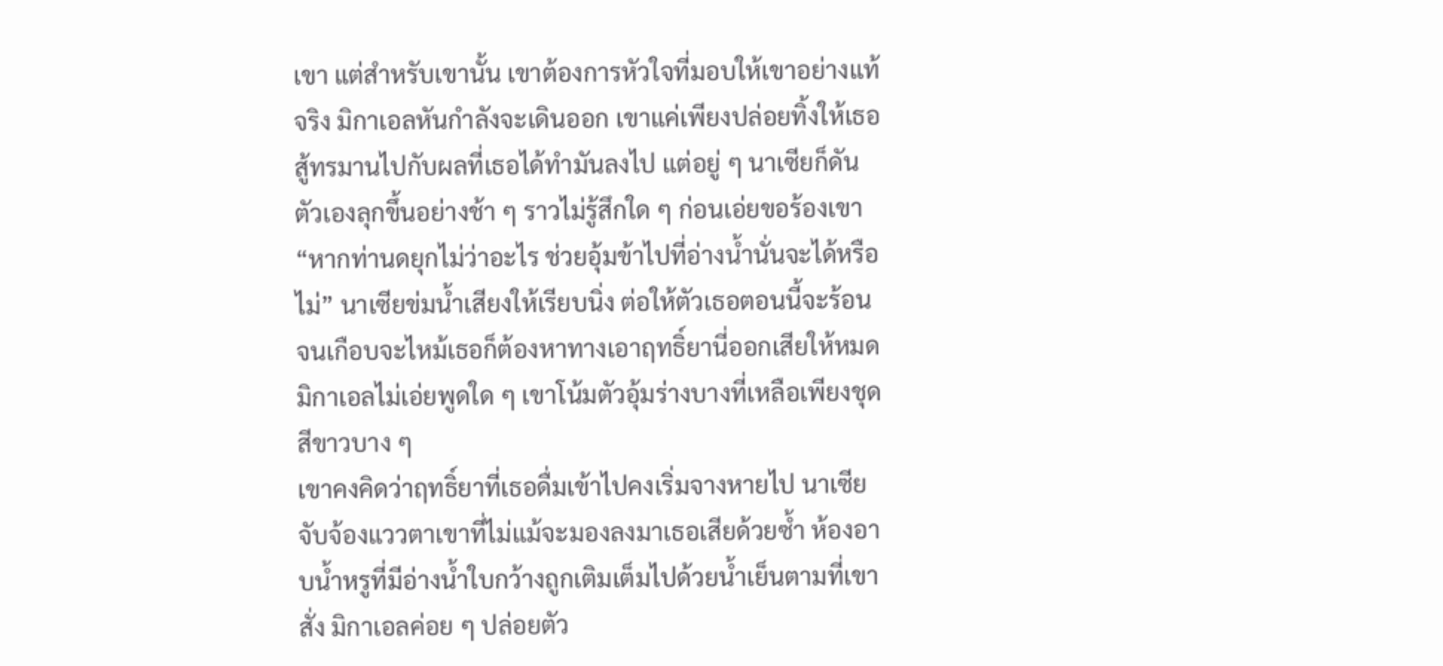เขา แต่สำหรับเขานั้น เขาต้องการหัวใจที่มอบให้เขาอย่างแท้จริง มิกาเอลหันกำลังจะเดินออก เขาแค่เพียงปล่อยทิ้งให้เธอสู้ทรมานไปกับผลที่เธอได้ทำมันลงไป แต่อยู่ ๆ นาเซียก็ดันตัวเองลุกขึ้นอย่างช้า ๆ ราวไม่รู้สึกใด ๆ ก่อนเอ่ยขอร้องเขา
“หากท่านดยุกไม่ว่าอะไร ช่วยอุ้มข้าไปที่อ่างน้ำนั่นจะได้หรือไม่” นาเซียข่มน้ำเสียงให้เรียบนิ่ง ต่อให้ตัวเธอตอนนี้จะร้อนจนเกือบจะไหม้เธอก็ต้องหาทางเอาฤทธิ์ยานี่ออกเสียให้หมด มิกาเอลไม่เอ่ยพูดใด ๆ เขาโน้มตัวอุ้มร่างบางที่เหลือเพียงชุดสีขาวบาง ๆ
เขาคงคิดว่าฤทธิ์ยาที่เธอดื่มเข้าไปคงเริ่มจางหายไป นาเซียจับจ้องแววตาเขาที่ไม่แม้จะมองลงมาเธอเสียด้วยซ้ำ ห้องอาบน้ำหรูที่มีอ่างน้ำใบกว้างถูกเติมเต็มไปด้วยน้ำเย็นตามที่เขาสั่ง มิกาเอลค่อย ๆ ปล่อยตัว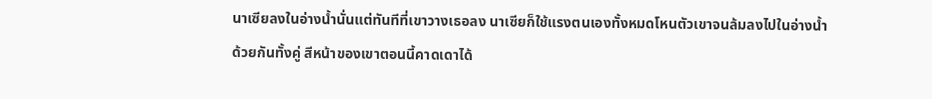นาเซียลงในอ่างน้ำนั่นแต่ทันทีที่เขาวางเธอลง นาเซียก็ใช้แรงตนเองทั้งหมดโหนตัวเขาจนล้มลงไปในอ่างน้ำด้วยกันทั้งคู่ สีหน้าของเขาตอนนี้คาดเดาได้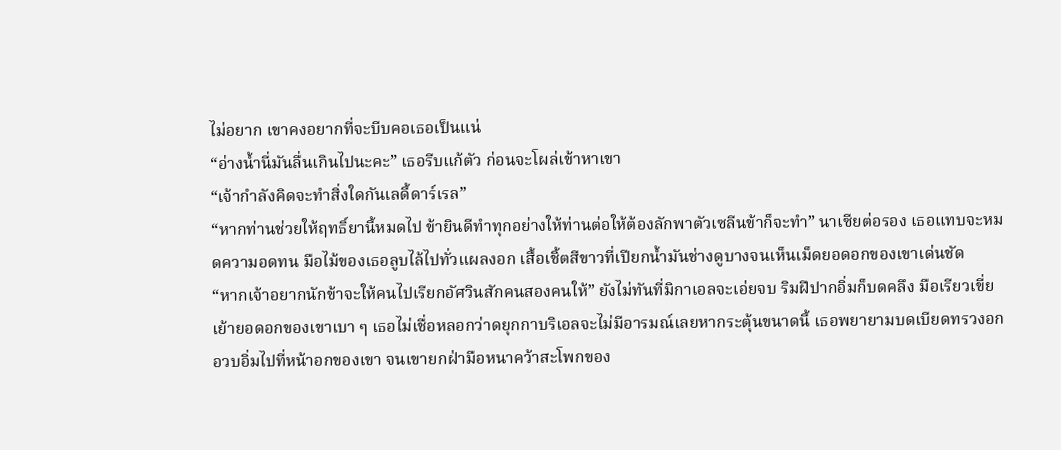ไม่อยาก เขาคงอยากที่จะบีบคอเธอเป็นแน่
“อ่างน้ำนี่มันลื่นเกินไปนะคะ” เธอรีบแก้ตัว ก่อนจะโผล่เข้าหาเขา
“เจ้ากำลังคิดจะทำสิ่งใดกันเลดี้ดาร์เรล”
“หากท่านช่วยให้ฤทธิ์ยานี้หมดไป ข้ายินดีทำทุกอย่างให้ท่านต่อให้ต้องลักพาตัวเซลีนข้าก็จะทำ” นาเซียต่อรอง เธอแทบจะหมดความอดทน มือไม้ของเธอลูบไล้ไปทั่วแผลงอก เสื้อเชิ้ตสีขาวที่เปียกน้ำมันช่างดูบางจนเห็นเม็ดยอดอกของเขาเด่นชัด
“หากเจ้าอยากนักข้าจะให้คนไปเรียกอัศวินสักคนสองคนให้” ยังไม่ทันที่มิกาเอลจะเอ่ยจบ ริมฝีปากอิ่มก็บดคลึง มือเรียวเขี่ยเย้ายอดอกของเขาเบา ๆ เธอไม่เชื่อหลอกว่าดยุกกาบริเอลจะไม่มีอารมณ์เลยหากระตุ้นขนาดนี้ เธอพยายามบดเบียดทรวงอกอวบอิ่มไปที่หน้าอกของเขา จนเขายกฝ่ามือหนาคว้าสะโพกของ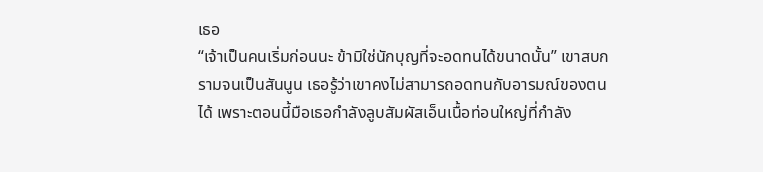เธอ
“เจ้าเป็นคนเริ่มก่อนนะ ข้ามิใช่นักบุญที่จะอดทนได้ขนาดนั้น” เขาสบกรามจนเป็นสันนูน เธอรู้ว่าเขาคงไม่สามารถอดทนกับอารมณ์ของตนได้ เพราะตอนนี้มือเธอกำลังลูบสัมผัสเอ็นเนื้อท่อนใหญ่ที่กำลัง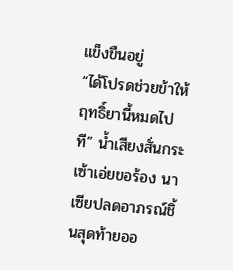แข็งขืนอยู่
“ได้โปรดช่วยข้าให้ฤทธิ์ยานี้หมดไปที” น้ำเสียงสั่นกระเซ้าเอ่ยขอร้อง นาเซียปลดอาภรณ์ชิ้นสุดท้ายออ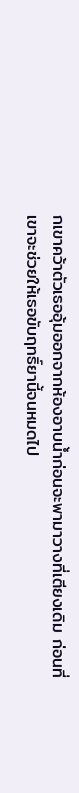กเขาคว้าตัวเธออุ้มออกจากห้องอาบน้ำก่อนจะพามาวางที่เตียงเดิม ก่อนที่เขาจะช่วยให้เธอขับฤทธิ์ยานี้จนหมดไป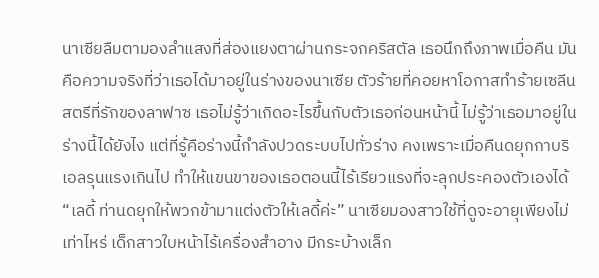นาเซียลืมตามองลำแสงที่ส่องแยงตาผ่านกระจกคริสตัล เธอนึกถึงภาพเมื่อคืน มันคือความจริงที่ว่าเธอได้มาอยู่ในร่างของนาเซีย ตัวร้ายที่คอยหาโอกาสทำร้ายเซลีน สตรีที่รักของลาฟาซ เธอไม่รู้ว่าเกิดอะไรขึ้นกับตัวเธอก่อนหน้านี้ ไม่รู้ว่าเธอมาอยู่ในร่างนี้ได้ยังไง แต่ที่รู้คือร่างนี้กำลังปวดระบบไปทั่วร่าง คงเพราะเมื่อคืนดยุกกาบริเอลรุนแรงเกินไป ทำให้แขนขาของเธอตอนนี้ไร้เรียวแรงที่จะลุกประคองตัวเองได้
“เลดี้ ท่านดยุกให้พวกข้ามาแต่งตัวให้เลดี้ค่ะ” นาเซียมองสาวใช้ที่ดูจะอายุเพียงไม่เท่าไหร่ เด็กสาวใบหน้าไร้เครื่องสำอาง มีกระบ้างเล็ก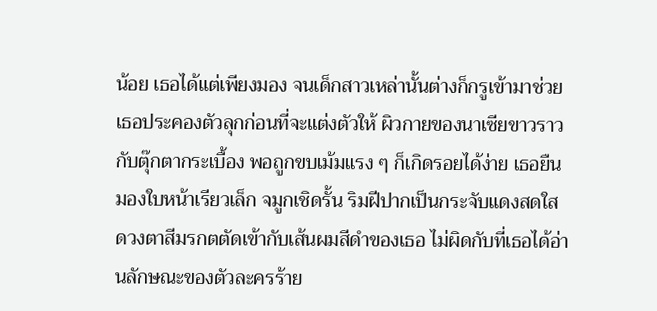น้อย เธอได้แต่เพียงมอง จนเด็กสาวเหล่านั้นต่างก็กรูเข้ามาช่วยเธอประคองตัวลุกก่อนที่จะแต่งตัวให้ ผิวกายของนาเซียขาวราวกับตุ๊กตากระเบื้อง พอถูกขบเม้มแรง ๆ ก็เกิดรอยได้ง่าย เธอยืนมองใบหน้าเรียวเล็ก จมูกเชิดรั้น ริมฝีปากเป็นกระจับแดงสดใส ดวงตาสีมรกตตัดเข้ากับเส้นผมสีดำของเธอ ไม่ผิดกับที่เธอได้อ่านลักษณะของตัวละครร้าย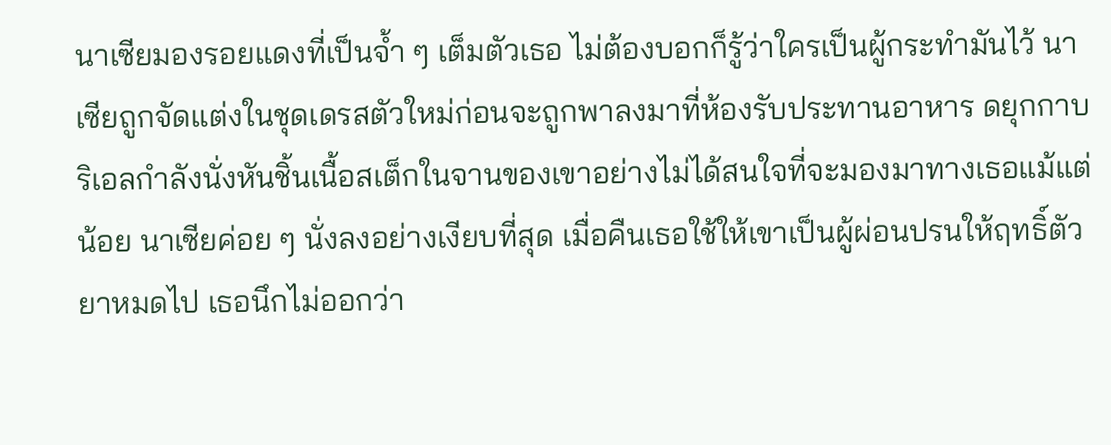นาเซียมองรอยแดงที่เป็นจ้ำ ๆ เต็มตัวเธอ ไม่ต้องบอกก็รู้ว่าใครเป็นผู้กระทำมันไว้ นาเซียถูกจัดแต่งในชุดเดรสตัวใหม่ก่อนจะถูกพาลงมาที่ห้องรับประทานอาหาร ดยุกกาบริเอลกำลังนั่งหันชิ้นเนื้อสเต็กในจานของเขาอย่างไม่ได้สนใจที่จะมองมาทางเธอแม้แต่น้อย นาเซียค่อย ๆ นั่งลงอย่างเงียบที่สุด เมื่อคืนเธอใช้ให้เขาเป็นผู้ผ่อนปรนให้ฤทธิ์ตัวยาหมดไป เธอนึกไม่ออกว่า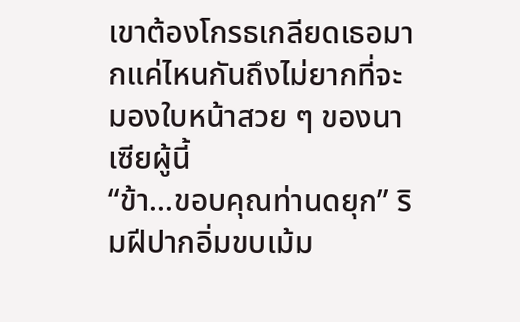เขาต้องโกรธเกลียดเธอมากแค่ไหนกันถึงไม่ยากที่จะมองใบหน้าสวย ๆ ของนาเซียผู้นี้
“ข้า...ขอบคุณท่านดยุก” ริมฝีปากอิ่มขบเม้ม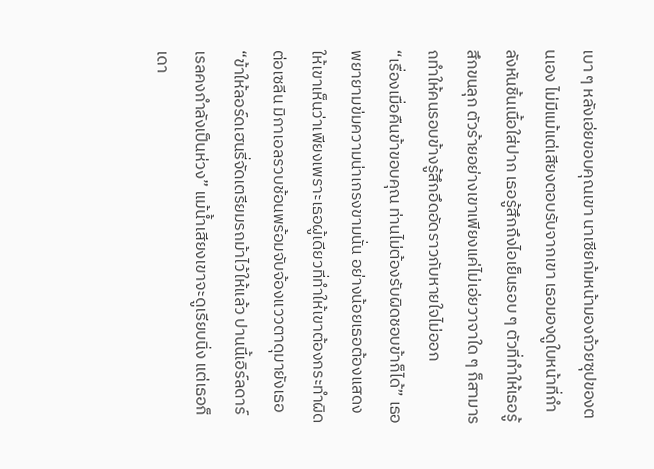เบา ๆ หลังเอ่ยขอบคุณเขา นาเซียก้มหน้ามองถ้วยซุปของตนเอง ไม่มีแม้แต่เสียงตอบรับจากเขา เธอมองดูใบหน้าที่กำลังหันชิ้นเนื้อใส่ปาก เธอรู้สึกถึงไอเย็นรอบ ๆ ตัวที่ทำให้เธอรู้สึกขนลุก ตัวร้ายอย่างเขาเพียงแค่ไม่เอ่ยวาจาใด ๆ ก็สามารถทำให้คนรอบข้างรู้สึกอึดอัดราวกับหายใจไม่ออก
“เรื่องเมื่อคืนข้าขอบคุณ ท่านไม่ต้องรับผิดชอบข้าก็ได้” เธอพยายามข่มความน่าเกรงขามนั่น อย่างน้อยเธอต้องแสดงให้เขาเห็นว่าเพียงเพราะเธอผู้เดียวที่ทำให้เขาต้องกระทำผิดต่อเซลีน มิกาเอลรวบช้อนพร้อมจับจ้องแววตาดุมายังเธอ
“ข้าให้ลอร์ดเฮนรี่จัดเตรียมรถม้าไว้ให้แล้ว ปานนี้เอิร์ลดาร์เรลคงกำลังเป็นห่วง” แม้น้ำเสียงเขาจะดูเรียบนิ่ง แต่เธอก็เดา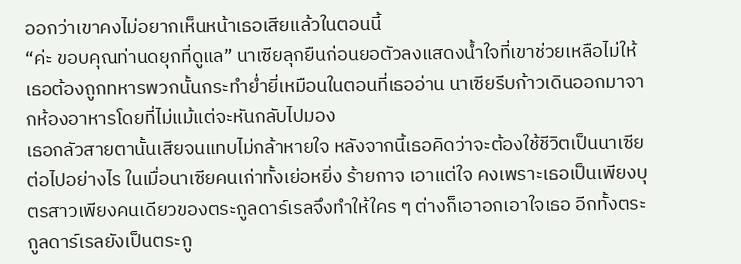ออกว่าเขาคงไม่อยากเห็นหน้าเธอเสียแล้วในตอนนี้
“ค่ะ ขอบคุณท่านดยุกที่ดูแล” นาเซียลุกยืนก่อนยอตัวลงแสดงน้ำใจที่เขาช่วยเหลือไม่ให้เธอต้องถูกทหารพวกนั้นกระทำย่ำยี่เหมือนในตอนที่เธออ่าน นาเซียรีบก้าวเดินออกมาจากห้องอาหารโดยที่ไม่แม้แต่จะหันกลับไปมอง
เธอกลัวสายตานั้นเสียจนแทบไม่กล้าหายใจ หลังจากนี้เธอคิดว่าจะต้องใช้ชีวิตเป็นนาเซียต่อไปอย่างไร ในเมื่อนาเซียคนเก่าทั้งเย่อหยิ่ง ร้ายกาจ เอาแต่ใจ คงเพราะเธอเป็นเพียงบุตรสาวเพียงคนเดียวของตระกูลดาร์เรลจึงทำให้ใคร ๆ ต่างก็เอาอกเอาใจเธอ อีกทั้งตระกูลดาร์เรลยังเป็นตระกู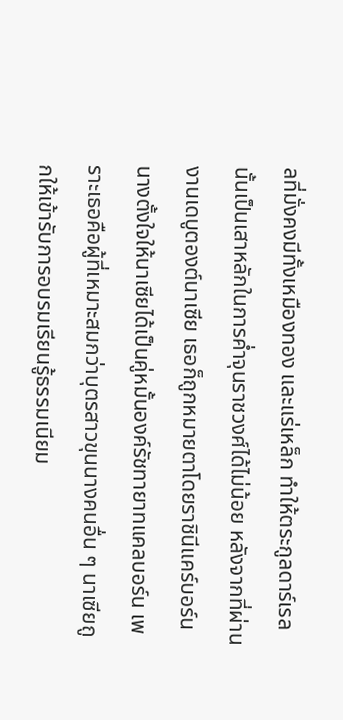ลที่มั่งคงมีทั้งเหมืองทอง และแร่เหล็ก ทำให้ตระกูลดาร์เรลนั้นเป็นเสาหลักในการค่ำจุนราชวงศ์ได้ไม่น้อย หลังจากที่ผ่านงานเดบูตองต์นาเซีย เธอก็ถูกหมายตาโดยราชินีแคร์บอร์น นางตั้งใจให้นาเซียได้เป็นคู่หมั้นองค์รัชทายาทแคลบอร์น เพราะเธอคือผู้ที่เหมาะสมกว่าบุตรสาวขุนนางคนอื่น ๆ นาเซียถูกให้เข้ารับการอบรมเรียนรู้ธรรมเนียม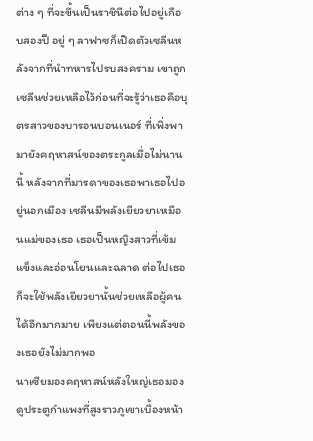ต่าง ๆ ที่จะขึ้นเป็นราชินีต่อไปอยู่เกือบสองปี อยู่ ๆ ลาฟาซก็เปิดตัวเซลีนหลังจากที่นำทหารไปรบสงคราม เขาถูกเซลีนช่วยเหลือไว้ก่อนที่จะรู้ว่าเธอคือบุตรสาวของบารอนบอนเนอร์ ที่เพิ่งพามายังคฤหาสน์ของตระกูลเมื่อไม่นานนี้ หลังจากที่มารดาของเธอพาเธอไปอยู่นอกเมือง เซลีนมีพลังเยียวยาเหมือนแม่ของเธอ เธอเป็นหญิงสาวที่เข้มแข็งและอ่อนโยนและฉลาด ต่อไปเธอก็จะใช้พลังเยียวยานั้นช่วยเหลือผู้คนได้อีกมากมาย เพียงแต่ตอนนี้พลังของเธอยังไม่มากพอ
นาเซียมองคฤหาสน์หลังใหญ่เธอมองดูประตูกำแพงที่สูงราวภูเขาเบื้องหน้า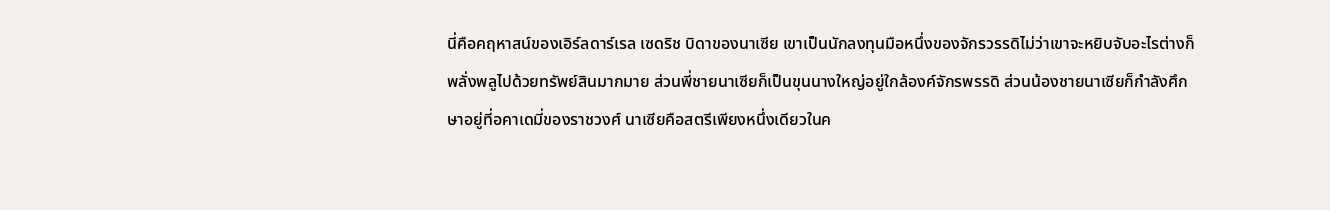นี่คือคฤหาสน์ของเอิร์ลดาร์เรล เซดริช บิดาของนาเซีย เขาเป็นนักลงทุนมือหนึ่งของจักรวรรดิไม่ว่าเขาจะหยิบจับอะไรต่างก็พลั่งพลูไปด้วยทรัพย์สินมากมาย ส่วนพี่ชายนาเซียก็เป็นขุนนางใหญ่อยู่ใกล้องค์จักรพรรดิ ส่วนน้องชายนาเซียก็กำลังศึกษาอยู่ที่อคาเดมี่ของราชวงศ์ นาเซียคือสตรีเพียงหนึ่งเดียวในค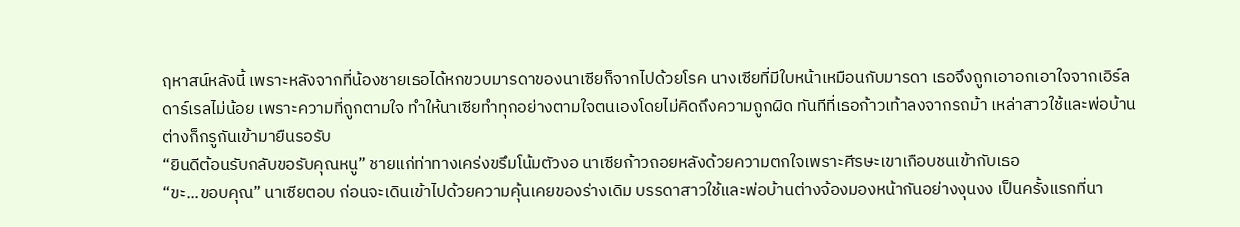ฤหาสน์หลังนี้ เพราะหลังจากที่น้องชายเธอได้หกขวบมารดาของนาเซียก็จากไปด้วยโรค นางเซียที่มีใบหน้าเหมือนกับมารดา เธอจึงถูกเอาอกเอาใจจากเอิร์ลดาร์เรลไม่น้อย เพราะความที่ถูกตามใจ ทำให้นาเซียทำทุกอย่างตามใจตนเองโดยไม่คิดถึงความถูกผิด ทันทีที่เธอก้าวเท้าลงจากรถม้า เหล่าสาวใช้และพ่อบ้านต่างก็กรูกันเข้ามายืนรอรับ
“ยินดีต้อนรับกลับขอรับคุณหนู” ชายแก่ท่าทางเคร่งขรึมโน้มตัวงอ นาเซียก้าวถอยหลังด้วยความตกใจเพราะศีรษะเขาเกือบชนเข้ากับเธอ
“ขะ...ขอบคุณ” นาเซียตอบ ก่อนจะเดินเข้าไปด้วยความคุ้นเคยของร่างเดิม บรรดาสาวใช้และพ่อบ้านต่างจ้องมองหน้ากันอย่างงุนงง เป็นครั้งแรกที่นา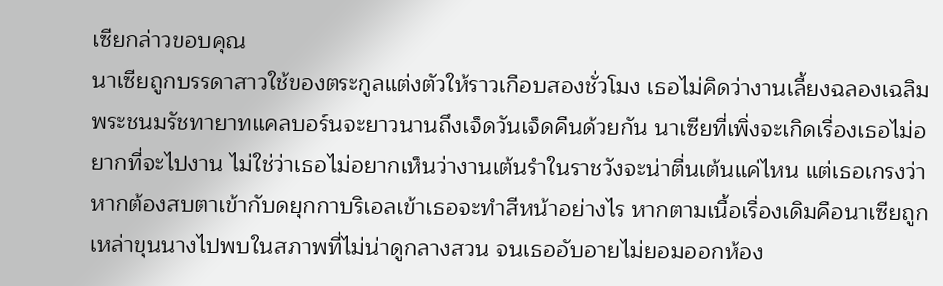เซียกล่าวขอบคุณ
นาเซียถูกบรรดาสาวใช้ของตระกูลแต่งตัวให้ราวเกือบสองชั่วโมง เธอไม่คิดว่างานเลี้ยงฉลองเฉลิมพระชนมรัชทายาทแคลบอร์นจะยาวนานถึงเจ็ดวันเจ็ดคืนด้วยกัน นาเซียที่เพิ่งจะเกิดเรื่องเธอไม่อยากที่จะไปงาน ไม่ใช่ว่าเธอไม่อยากเห็นว่างานเต้นรำในราชวังจะน่าตื่นเต้นแค่ไหน แต่เธอเกรงว่าหากต้องสบตาเข้ากับดยุกกาบริเอลเข้าเธอจะทำสีหน้าอย่างไร หากตามเนื้อเรื่องเดิมคือนาเซียถูกเหล่าขุนนางไปพบในสภาพที่ไม่น่าดูกลางสวน จนเธออับอายไม่ยอมออกห้อง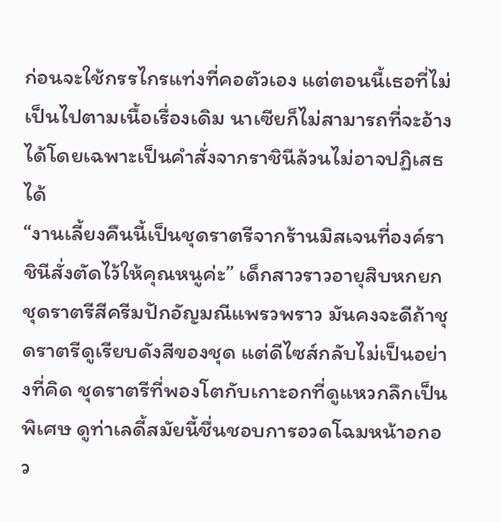ก่อนจะใช้กรรไกรแท่งที่คอตัวเอง แต่ตอนนี้เธอที่ไม่เป็นไปตามเนื้อเรื่องเดิม นาเซียก็ไม่สามารถที่จะอ้างได้โดยเฉพาะเป็นคำสั่งจากราชินีล้วนไม่อาจปฏิเสธได้
“งานเลี้ยงคืนนี้เป็นชุดราตรีจากร้านมิสเจนที่องค์ราชินีสั่งตัดไว้ให้คุณหนูค่ะ” เด็กสาวราวอายุสิบหกยกชุดราตรีสีครีมปักอัญมณีแพรวพราว มันคงจะดีถ้าชุดราตรีดูเรียบดังสีของชุด แต่ดีไซส์กลับไม่เป็นอย่างที่คิด ชุดราตรีที่พองโตกับเกาะอกที่ดูแหวกลึกเป็นพิเศษ ดูท่าเลดี้สมัยนี้ชื่นชอบการอวดโฉมหน้าอกอว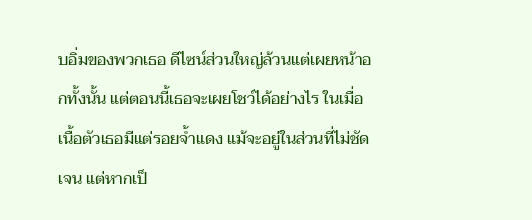บอิ่มของพวกเธอ ดีไซน์ส่วนใหญ่ล้วนแต่เผยหน้าอกทั้งนั้น แต่ตอนนี้เธอจะเผยโชว์ได้อย่างไร ในเมื่อเนื้อตัวเธอมีแต่รอยจ้ำแดง แม้จะอยู่ในส่วนที่ไม่ชัดเจน แต่หากเป็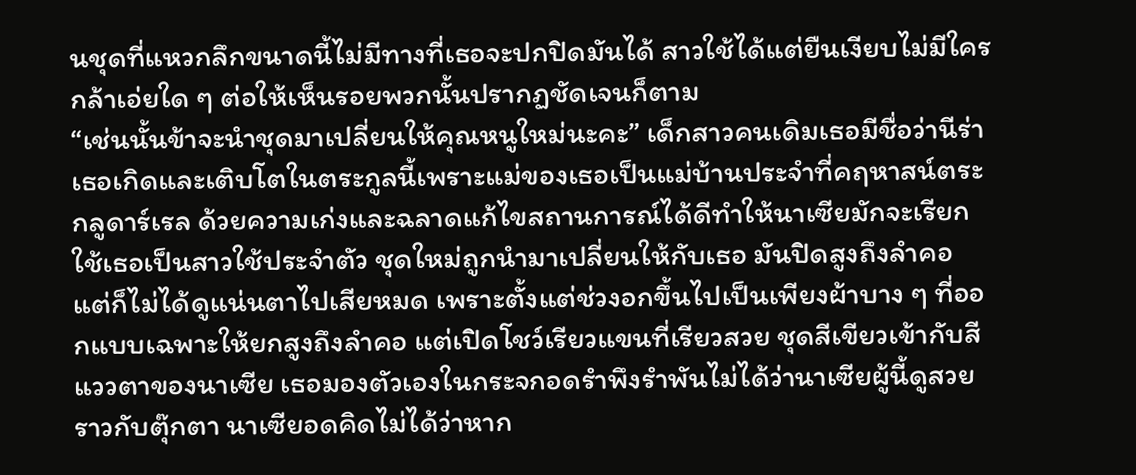นชุดที่แหวกลึกขนาดนี้ไม่มีทางที่เธอจะปกปิดมันได้ สาวใช้ได้แต่ยืนเงียบไม่มีใครกล้าเอ่ยใด ๆ ต่อให้เห็นรอยพวกนั้นปรากฏชัดเจนก็ตาม
“เช่นนั้นข้าจะนำชุดมาเปลี่ยนให้คุณหนูใหม่นะคะ” เด็กสาวคนเดิมเธอมีชื่อว่านีร่าเธอเกิดและเติบโตในตระกูลนี้เพราะแม่ของเธอเป็นแม่บ้านประจำที่คฤหาสน์ตระกลูดาร์เรล ด้วยความเก่งและฉลาดแก้ไขสถานการณ์ได้ดีทำให้นาเซียมักจะเรียกใช้เธอเป็นสาวใช้ประจำตัว ชุดใหม่ถูกนำมาเปลี่ยนให้กับเธอ มันปิดสูงถึงลำคอ แต่ก็ไม่ได้ดูแน่นตาไปเสียหมด เพราะตั้งแต่ช่วงอกขึ้นไปเป็นเพียงผ้าบาง ๆ ที่ออกแบบเฉพาะให้ยกสูงถึงลำคอ แต่เปิดโชว์เรียวแขนที่เรียวสวย ชุดสีเขียวเข้ากับสีแววตาของนาเซีย เธอมองตัวเองในกระจกอดรำพึงรำพันไม่ได้ว่านาเซียผู้นี้ดูสวยราวกับตุ๊กตา นาเซียอดคิดไม่ได้ว่าหาก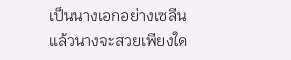เป็นนางเอกอย่างเซลีนแล้วนางจะสวยเพียงใด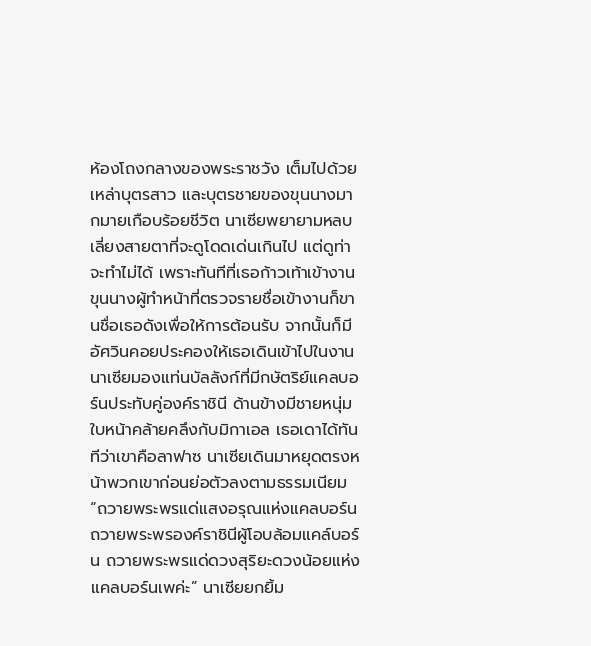ห้องโถงกลางของพระราชวัง เต็มไปด้วยเหล่าบุตรสาว และบุตรชายของขุนนางมากมายเกือบร้อยชีวิต นาเซียพยายามหลบเลี่ยงสายตาที่จะดูโดดเด่นเกินไป แต่ดูท่าจะทำไม่ได้ เพราะทันทีที่เธอก้าวเท้าเข้างานขุนนางผู้ทำหน้าที่ตรวจรายชื่อเข้างานก็ขานชื่อเธอดังเพื่อให้การต้อนรับ จากนั้นก็มีอัศวินคอยประคองให้เธอเดินเข้าไปในงาน นาเซียมองแท่นบัลลังก์ที่มีกษัตริย์แคลบอร์นประทับคู่องค์ราชินี ด้านข้างมีชายหนุ่มใบหน้าคล้ายคลึงกับมิกาเอล เธอเดาได้ทันทีว่าเขาคือลาฟาซ นาเซียเดินมาหยุดตรงหน้าพวกเขาก่อนย่อตัวลงตามธรรมเนียม
“ถวายพระพรแด่แสงอรุณแห่งแคลบอร์น ถวายพระพรองค์ราชินีผู้โอบล้อมแคล์บอร์น ถวายพระพรแด่ดวงสุริยะดวงน้อยแห่งแคลบอร์นเพค่ะ” นาเซียยกยิ้ม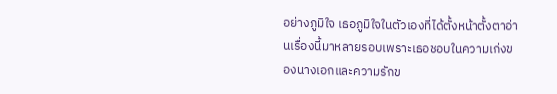อย่างภูมิใจ เธอภูมิใจในตัวเองที่ได้ตั้งหน้าตั้งตาอ่านเรื่องนี้มาหลายรอบเพราะเธอชอบในความเก่งของนางเอกและความรักข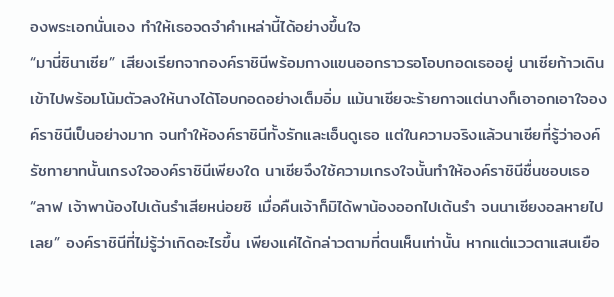องพระเอกนั่นเอง ทำให้เธอจดจำคำเหล่านี้ได้อย่างขึ้นใจ
“มานี่ซินาเซีย” เสียงเรียกจากองค์ราชินีพร้อมกางแขนออกราวรอโอบกอดเธออยู่ นาเซียก้าวเดินเข้าไปพร้อมโน้มตัวลงให้นางได้โอบกอดอย่างเต็มอิ่ม แม้นาเซียจะร้ายกาจแต่นางก็เอาอกเอาใจองค์ราชินีเป็นอย่างมาก จนทำให้องค์ราชินีทั้งรักและเอ็นดูเธอ แต่ในความจริงแล้วนาเซียที่รู้ว่าองค์รัชทายาทนั้นเกรงใจองค์ราชินีเพียงใด นาเซียจึงใช้ความเกรงใจนั้นทำให้องค์ราชินีชื่นชอบเธอ
“ลาฟ เจ้าพาน้องไปเต้นรำเสียหน่อยซิ เมื่อคืนเจ้าก็มิได้พาน้องออกไปเต้นรำ จนนาเซียงอลหายไปเลย” องค์ราชินีที่ไม่รู้ว่าเกิดอะไรขึ้น เพียงแค่ได้กล่าวตามที่ตนเห็นเท่านั้น หากแต่แววตาแสนเยือ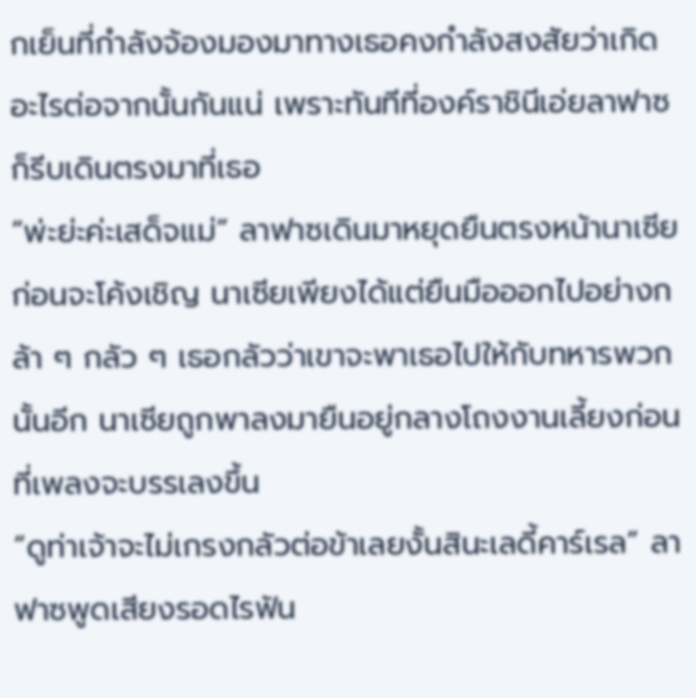กเย็นที่กำลังจ้องมองมาทางเธอคงกำลังสงสัยว่าเกิดอะไรต่อจากนั้นกันแน่ เพราะทันทีที่องค์ราชินีเอ่ยลาฟาซก็รีบเดินตรงมาที่เธอ
“พ่ะย่ะค่ะเสด็จแม่” ลาฟาซเดินมาหยุดยืนตรงหน้านาเซียก่อนจะโค้งเชิญ นาเซียเพียงได้แต่ยืนมือออกไปอย่างกล้า ๆ กลัว ๆ เธอกลัวว่าเขาจะพาเธอไปให้กับทหารพวกนั้นอีก นาเซียถูกพาลงมายืนอยู่กลางโถงงานเลี้ยงก่อนที่เพลงจะบรรเลงขึ้น
“ดูท่าเจ้าจะไม่เกรงกลัวต่อข้าเลยงั้นสินะเลดี้คาร์เรล” ลาฟาซพูดเสียงรอดไรฟัน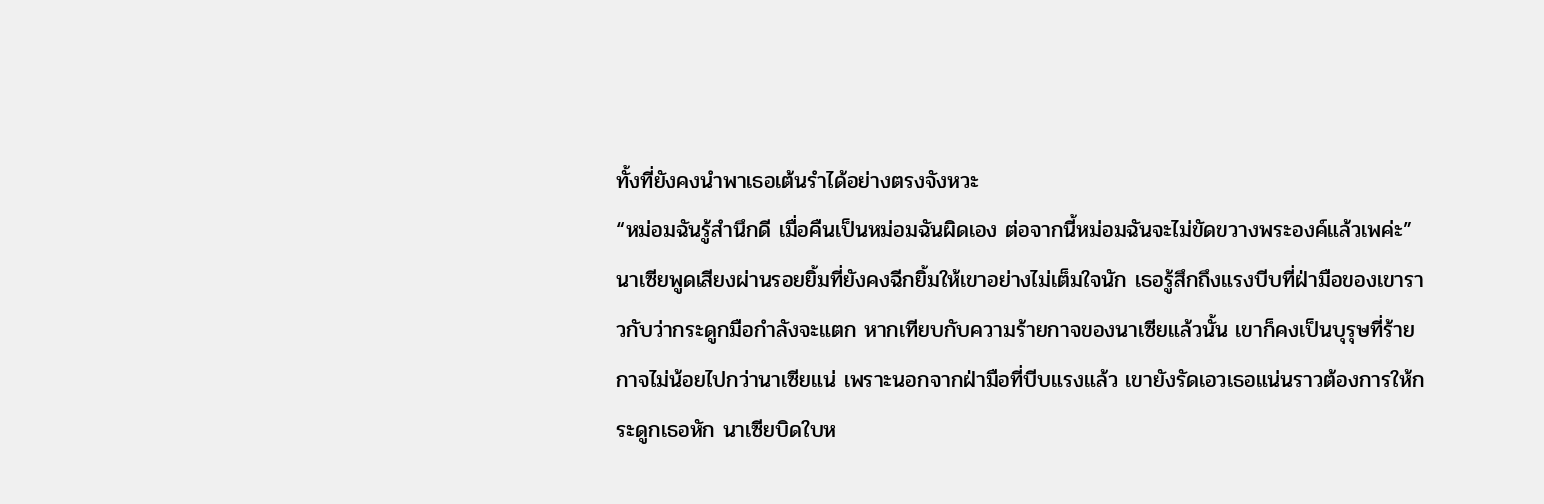ทั้งที่ยังคงนำพาเธอเต้นรำได้อย่างตรงจังหวะ
“หม่อมฉันรู้สำนึกดี เมื่อคืนเป็นหม่อมฉันผิดเอง ต่อจากนี้หม่อมฉันจะไม่ขัดขวางพระองค์แล้วเพค่ะ” นาเซียพูดเสียงผ่านรอยยิ้มที่ยังคงฉีกยิ้มให้เขาอย่างไม่เต็มใจนัก เธอรู้สึกถึงแรงบีบที่ฝ่ามือของเขาราวกับว่ากระดูกมือกำลังจะแตก หากเทียบกับความร้ายกาจของนาเซียแล้วนั้น เขาก็คงเป็นบุรุษที่ร้ายกาจไม่น้อยไปกว่านาเซียแน่ เพราะนอกจากฝ่ามือที่บีบแรงแล้ว เขายังรัดเอวเธอแน่นราวต้องการให้กระดูกเธอหัก นาเซียบิดใบห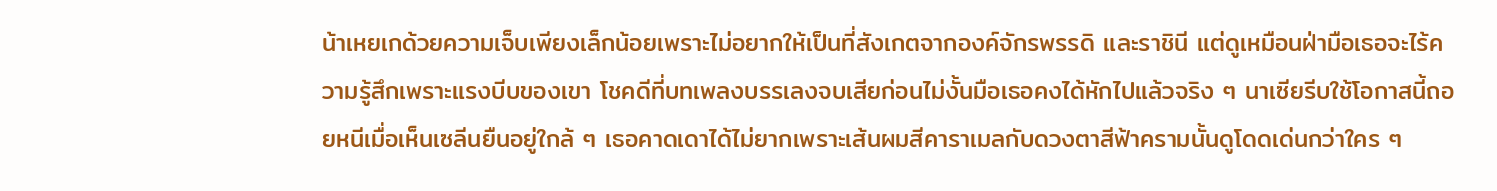น้าเหยเกด้วยความเจ็บเพียงเล็กน้อยเพราะไม่อยากให้เป็นที่สังเกตจากองค์จักรพรรดิ และราชินี แต่ดูเหมือนฝ่ามือเธอจะไร้ความรู้สึกเพราะแรงบีบของเขา โชคดีที่บทเพลงบรรเลงจบเสียก่อนไม่งั้นมือเธอคงได้หักไปแล้วจริง ๆ นาเซียรีบใช้โอกาสนี้ถอยหนีเมื่อเห็นเซลีนยืนอยู่ใกล้ ๆ เธอคาดเดาได้ไม่ยากเพราะเส้นผมสีคาราเมลกับดวงตาสีฟ้าครามนั้นดูโดดเด่นกว่าใคร ๆ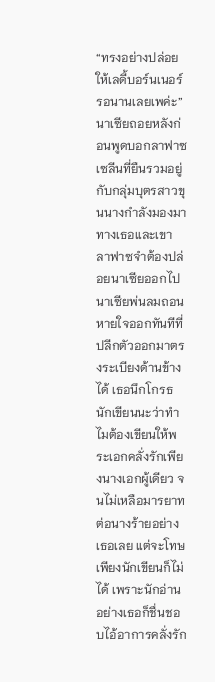“ทรงอย่างปล่อยให้เลดี้บอร์นเนอร์รอนานเลยเพค่ะ” นาเซียถอยหลังก่อนพูดบอกลาฟาซ เซลีนที่ยืนรวมอยู่กับกลุ่มบุตรสาวขุนนางกำลังมองมาทางเธอและเขา ลาฟาซจำต้องปล่อยนาเซียออกไป
นาเซียพ่นลมถอนหายใจออกทันทีที่ปลีกตัวออกมาตรงระเบียงด้านข้างได้ เธอนึกโกรธนักเขียนนะว่าทำไมต้องเขียนให้พระเอกคลั่งรักเพียงนางเอกผู้เดียว จนไม่เหลือมารยาทต่อนางร้ายอย่างเธอเลย แต่จะโทษเพียงนักเขียนก็ไม่ได้ เพราะนักอ่านอย่างเธอก็ชื่นชอบไอ้อาการคลั่งรัก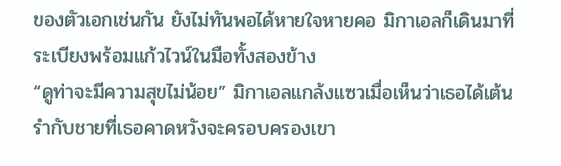ของตัวเอกเช่นกัน ยังไม่ทันพอได้หายใจหายคอ มิกาเอลก็เดินมาที่ระเบียงพร้อมแก้วไวน์ในมือทั้งสองข้าง
“ดูท่าจะมีความสุขไม่น้อย” มิกาเอลแกล้งแซวเมื่อเห็นว่าเธอได้เต้นรำกับชายที่เธอคาดหวังจะครอบครองเขา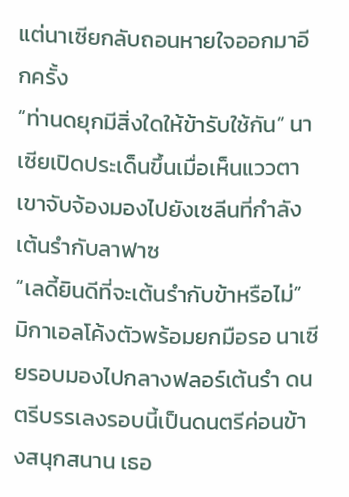แต่นาเซียกลับถอนหายใจออกมาอีกครั้ง
“ท่านดยุกมีสิ่งใดให้ข้ารับใช้กัน” นาเซียเปิดประเด็นขึ้นเมื่อเห็นแววตาเขาจับจ้องมองไปยังเซลีนที่กำลังเต้นรำกับลาฟาซ
“เลดี้ยินดีที่จะเต้นรำกับข้าหรือไม่” มิกาเอลโค้งตัวพร้อมยกมือรอ นาเซียรอบมองไปกลางฟลอร์เต้นรำ ดนตรีบรรเลงรอบนี้เป็นดนตรีค่อนข้างสนุกสนาน เธอ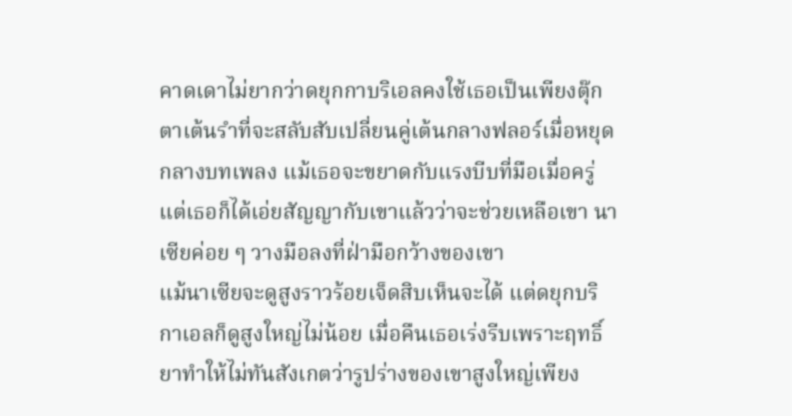คาดเดาไม่ยากว่าดยุกกาบริเอลคงใช้เธอเป็นเพียงตุ๊กตาเต้นรำที่จะสลับสับเปลี่ยนคู่เต้นกลางฟลอร์เมื่อหยุดกลางบทเพลง แม้เธอจะขยาดกับแรงบีบที่มือเมื่อครู่แต่เธอก็ได้เอ่ยสัญญากับเขาแล้วว่าจะช่วยเหลือเขา นาเซียค่อย ๆ วางมือลงที่ฝ่ามือกว้างของเขา
แม้นาเซียจะดูสูงราวร้อยเจ็ดสิบเห็นจะได้ แต่ดยุกบริกาเอลก็ดูสูงใหญ่ไม่น้อย เมื่อคืนเธอเร่งรีบเพราะฤทธิ์ยาทำให้ไม่ทันสังเกตว่ารูปร่างของเขาสูงใหญ่เพียง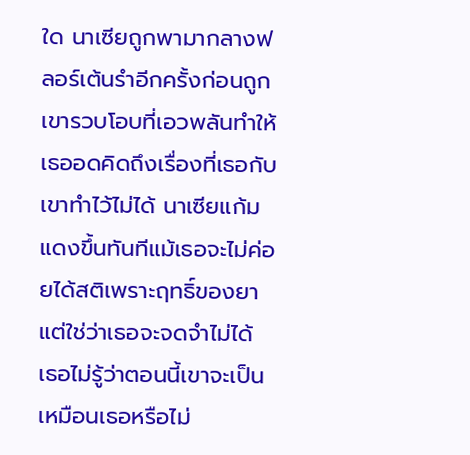ใด นาเซียถูกพามากลางฟลอร์เต้นรำอีกครั้งก่อนถูกเขารวบโอบที่เอวพลันทำให้เธออดคิดถึงเรื่องที่เธอกับเขาทำไว้ไม่ได้ นาเซียแก้มแดงขึ้นทันทีแม้เธอจะไม่ค่อยได้สติเพราะฤทธิ์ของยาแต่ใช่ว่าเธอจะจดจำไม่ได้ เธอไม่รู้ว่าตอนนี้เขาจะเป็นเหมือนเธอหรือไม่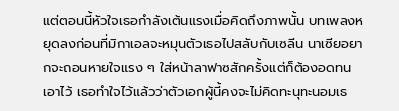แต่ตอนนี้หัวใจเธอกำลังเต้นแรงเมื่อคิดถึงภาพนั้น บทเพลงหยุดลงก่อนที่มิกาเอลจะหมุนตัวเธอไปสลับกับเซลีน นาเซียอยากจะถอนหายใจแรง ๆ ใส่หน้าลาฟาซสักครั้งแต่ก็ต้องอดทนเอาไว้ เธอทำใจไว้แล้วว่าตัวเอกผู้นี้คงจะไม่คิดทะนุทะนอมเธ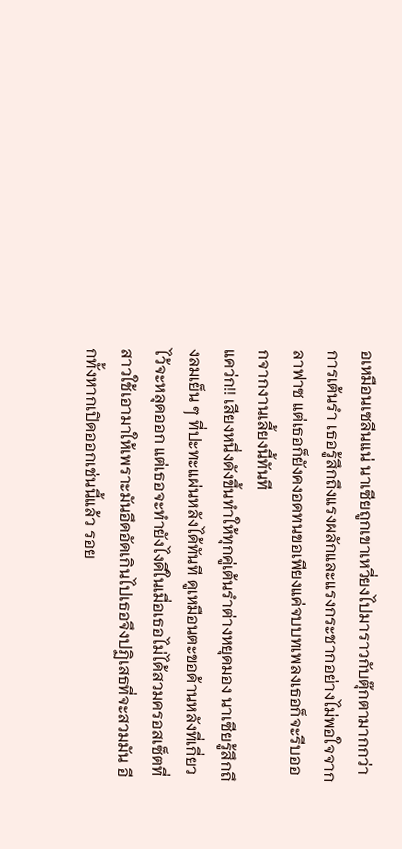อเหมือนเซลีนแน่ นาเซียถูกเขาเหวี่ยงไปมาราวกับตุ๊กตามากกว่าการเต้นรำ เธอรู้สึกถึงแรงผลักและแรงกระชากอย่างไม่พอใจจากลาฟาซ แต่เธอก็ยังคงอดทนขอเพียงแค่จบบทเพลงเธอก็จะรีบออกจากงานเลี้ยงนี้ทันที
แคว่ก!! เสียงหนึ่งดังขึ้นทำให้ทุกคู่เต้นรำต่างหยุดมอง นาเซียรู้สึกถึงลมเย็น ๆ ที่ปะทะแผ่นหลังได้ทันที ดูเหมือนตะขอด้านหลังที่เกี่ยวไว้จะหลุดออก แต่เธอจะทำยังไงดีในเมื่อเธอไม่ได้สวมครอสเซ็ตที่สาวใช้เอามาให้เพราะมันอึดอัดเกินไปเธอจึงปฏิเสธที่จะสวมมัน อีกทั้งหากเปิดออกเช่นนี้แล้ว รอย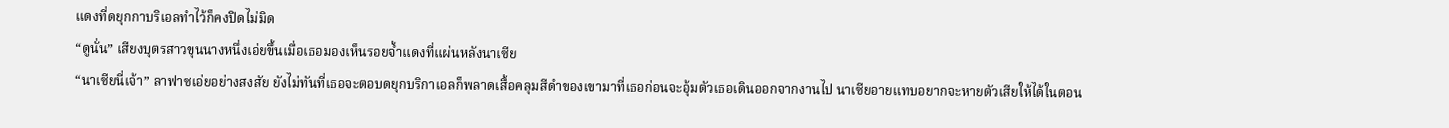แดงที่ดยุกกาบริเอลทำไว้ก็คงปิดไม่มิด
“ดูนั่น” เสียงบุตรสาวขุนนางหนึ่งเอ่ยขึ้นเมื่อเธอมองเห็นรอยจ้ำแดงที่แผ่นหลังนาเซีย
“นาเซียนี่เจ้า” ลาฟาซเอ่ยอย่างสงสัย ยังไม่ทันที่เธอจะตอบดยุกบริกาเอลก็พลาดเสื้อคลุมสีดำของเขามาที่เธอก่อนจะอุ้มตัวเธอเดินออกจากงานไป นาเซียอายแทบอยากจะหายตัวเสียให้ได้ในตอน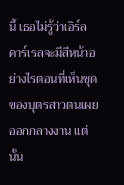นี้ เธอไม่รู้ว่าเอิร์ลคาร์เรลจะมีสีหน้าอย่างไรตอนที่เห็นชุดของบุตรสาวตนเผยออกกลางงาน แต่นั้น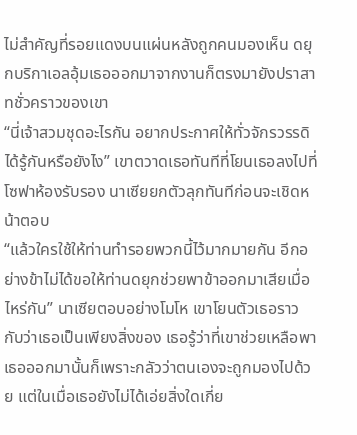ไม่สำคัญที่รอยแดงบนแผ่นหลังถูกคนมองเห็น ดยุกบริกาเอลอุ้มเธอออกมาจากงานก็ตรงมายังปราสาทชั่วคราวของเขา
“นี่เจ้าสวมชุดอะไรกัน อยากประกาศให้ทั่วจักรวรรดิได้รู้กันหรือยังไง” เขาตวาดเธอทันทีที่โยนเธอลงไปที่โซฟาห้องรับรอง นาเซียยกตัวลุกทันทีก่อนจะเชิดหน้าตอบ
“แล้วใครใช้ให้ท่านทำรอยพวกนี้ไว้มากมายกัน อีกอย่างข้าไม่ได้ขอให้ท่านดยุกช่วยพาข้าออกมาเสียเมื่อไหร่กัน” นาเซียตอบอย่างโมโห เขาโยนตัวเธอราวกับว่าเธอเป็นเพียงสิ่งของ เธอรู้ว่าที่เขาช่วยเหลือพาเธอออกมานั้นก็เพราะกลัวว่าตนเองจะถูกมองไปด้วย แต่ในเมื่อเธอยังไม่ได้เอ่ยสิ่งใดเกี่ย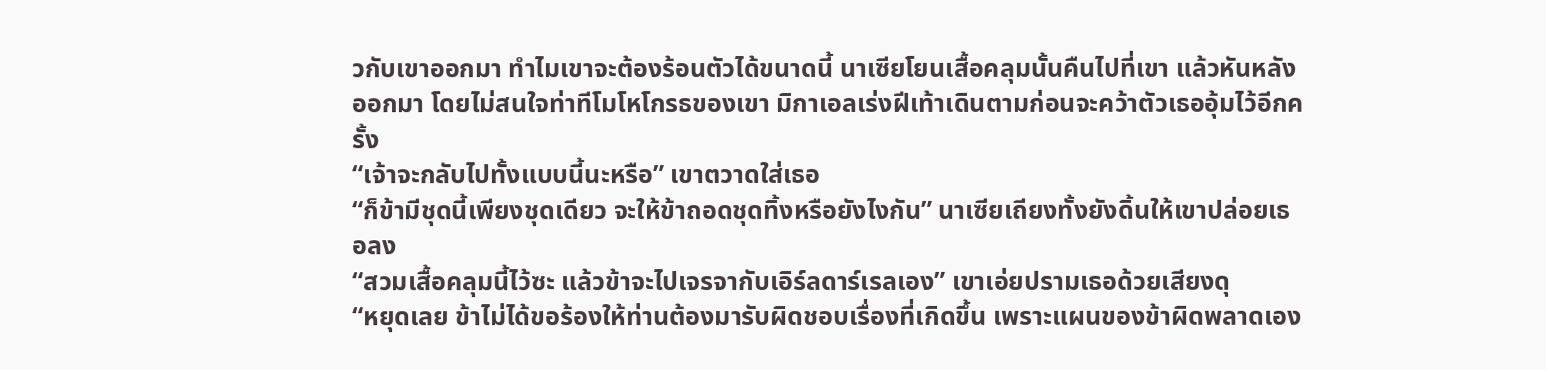วกับเขาออกมา ทำไมเขาจะต้องร้อนตัวได้ขนาดนี้ นาเซียโยนเสื้อคลุมนั้นคืนไปที่เขา แล้วหันหลังออกมา โดยไม่สนใจท่าทีโมโหโกรธของเขา มิกาเอลเร่งฝีเท้าเดินตามก่อนจะคว้าตัวเธออุ้มไว้อีกครั้ง
“เจ้าจะกลับไปทั้งแบบนี้นะหรือ” เขาตวาดใส่เธอ
“ก็ข้ามีชุดนี้เพียงชุดเดียว จะให้ข้าถอดชุดทิ้งหรือยังไงกัน” นาเซียเถียงทั้งยังดิ้นให้เขาปล่อยเธอลง
“สวมเสื้อคลุมนี้ไว้ซะ แล้วข้าจะไปเจรจากับเอิร์ลดาร์เรลเอง” เขาเอ่ยปรามเธอด้วยเสียงดุ
“หยุดเลย ข้าไม่ได้ขอร้องให้ท่านต้องมารับผิดชอบเรื่องที่เกิดขึ้น เพราะแผนของข้าผิดพลาดเอง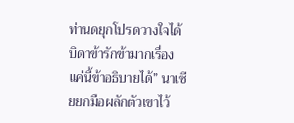ท่านดยุกโปรดวางใจได้บิดาข้ารักข้ามากเรื่องแค่นี้ข้าอธิบายได้” นาเซียยกมือผลักตัวเขาไว้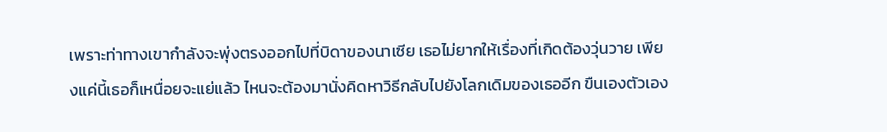เพราะท่าทางเขากำลังจะพุ่งตรงออกไปที่บิดาของนาเซีย เธอไม่ยากให้เรื่องที่เกิดต้องวุ่นวาย เพียงแค่นี้เธอก็เหนื่อยจะแย่แล้ว ไหนจะต้องมานั่งคิดหาวิธีกลับไปยังโลกเดิมของเธออีก ขืนเองตัวเอง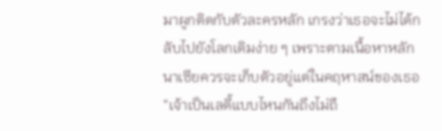มาผูกติดกับตัวละครหลัก เกรงว่าเธอจะไม่ได้กลับไปยังโลกเดิมง่าย ๆ เพราะตามเนื้อหาหลักนาเซียควรจะเก็บตัวอยู่แต่ในคฤหาสน์ของเธอ
“เจ้าเป็นเลดี้แบบไหนกันถึงไม่ถื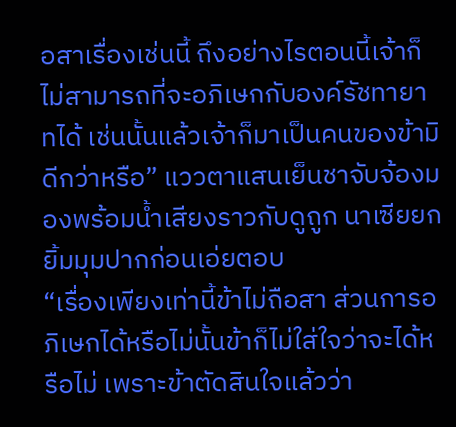อสาเรื่องเช่นนี้ ถึงอย่างไรตอนนี้เจ้าก็ไม่สามารถที่จะอภิเษกกับองค์รัชทายาทได้ เช่นนั้นแล้วเจ้าก็มาเป็นคนของข้ามิดีกว่าหรือ” แววตาแสนเย็นชาจับจ้องมองพร้อมน้ำเสียงราวกับดูถูก นาเซียยกยิ้มมุมปากก่อนเอ่ยตอบ
“เรื่องเพียงเท่านี้ข้าไม่ถือสา ส่วนการอภิเษกได้หรือไม่นั้นข้าก็ไม่ใส่ใจว่าจะได้หรือไม่ เพราะข้าตัดสินใจแล้วว่า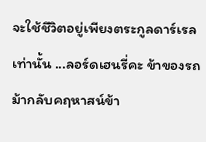จะใช้ชีวิตอยู่เพียงตระกูลดาร์เรลเท่านั้น ...ลอร์ดเฮนรี่คะ ข้าของรถม้ากลับคฤหาสน์ข้า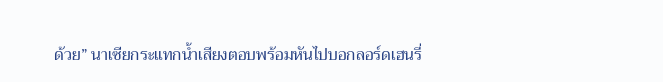ด้วย” นาเซียกระแทกน้ำเสียงตอบพร้อมหันไปบอกลอร์ดเฮนรี่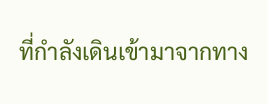ที่กำลังเดินเข้ามาจากทาง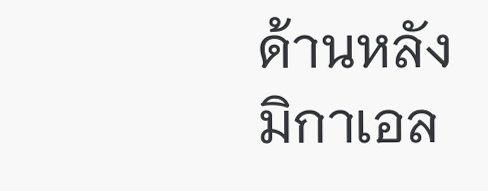ด้านหลังมิกาเอล